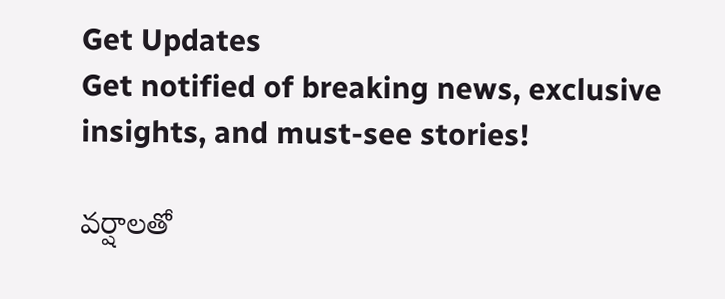Get Updates
Get notified of breaking news, exclusive insights, and must-see stories!

వర్షాలతో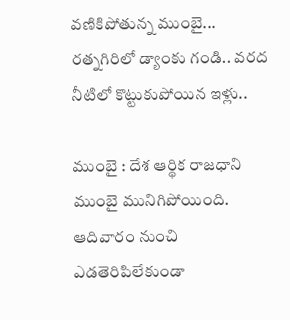వణికిపోతున్న ముంబై... రత్నగిరిలో డ్యాంకు గండి.. వరద నీటిలో కొట్టుకుపోయిన ఇళ్లు..

ముంబై : దేశ ఆర్థిక రాజధాని ముంబై మునిగిపోయింది. ఆదివారం నుంచి ఎడతెరిపిలేకుండా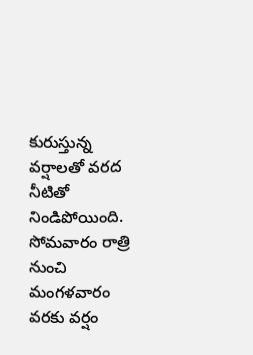కురుస్తున్న వర్షాలతో వరద నీటితో నిండిపోయింది. సోమవారం రాత్రి నుంచి మంగళవారం వరకు వర్షం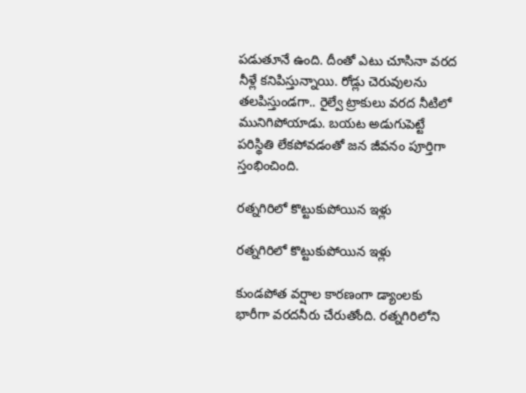పడుతూనే ఉంది. దీంతో ఎటు చూసినా వరద నీళ్లే కనిపిస్తున్నాయి. రోడ్లు చెరువులను తలపిస్తుండగా.. రైల్వే ట్రాకులు వరద నీటిలో మునిగిపోయాడు. బయట అడుగుపెట్టే పరిస్థితి లేకపోవడంతో జన జీవనం పూర్తిగా స్తంభించింది.

రత్నగిరిలో కొట్టుకుపోయిన ఇళ్లు

రత్నగిరిలో కొట్టుకుపోయిన ఇళ్లు

కుండపోత వర్షాల కారణంగా డ్యాంలకు భారీగా వరదనీరు చేరుతోంది. రత్నగిరిలోని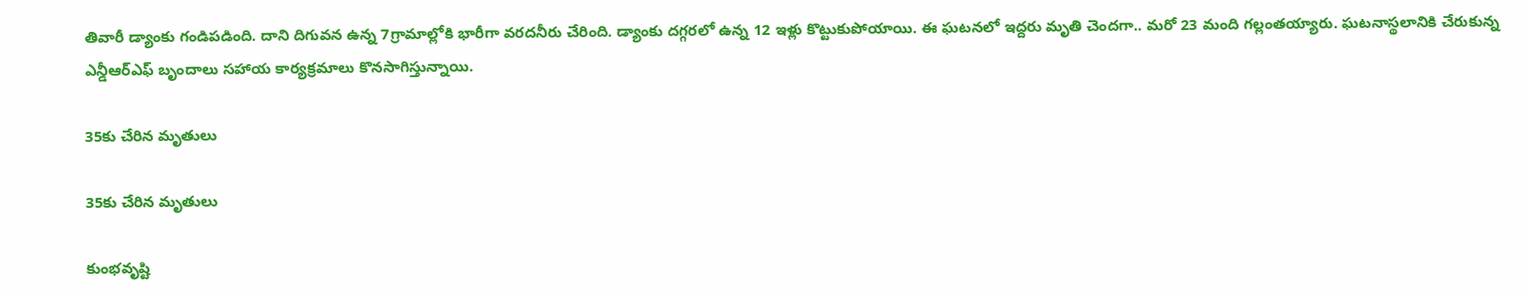తివారీ డ్యాంకు గండిపడింది. దాని దిగువన ఉన్న 7గ్రామాల్లోకి భారీగా వరదనీరు చేరింది. డ్యాంకు దగ్గరలో ఉన్న 12 ఇళ్లు కొట్టుకుపోయాయి. ఈ ఘటనలో ఇద్దరు మృతి చెందగా.. మరో 23 మంది గల్లంతయ్యారు. ఘటనాస్థలానికి చేరుకున్న ఎన్డీఆర్ఎఫ్ బృందాలు సహాయ కార్యక్రమాలు కొనసాగిస్తున్నాయి.

35కు చేరిన మృతులు

35కు చేరిన మృతులు

కుంభవృష్టి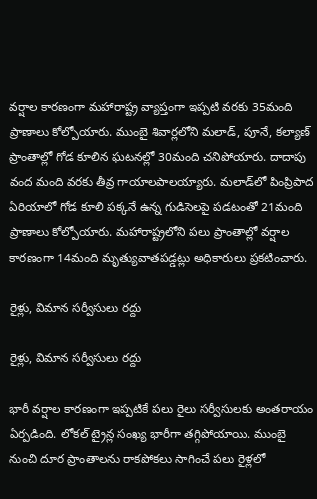వర్షాల కారణంగా మహారాష్ట్ర వ్యాప్తంగా ఇప్పటి వరకు 35మంది ప్రాణాలు కోల్పోయారు. ముంబై శివార్లలోని మలాడ్, పూనే, కల్యాణ్ ప్రాంతాల్లో గోడ కూలిన ఘటనల్లో 30మంది చనిపోయారు. దాదాపు వంద మంది వరకు తీవ్ర గాయాలపాలయ్యారు. మలాడ్‌లో పింప్రిపాద ఏరియాలో గోడ కూలి పక్కనే ఉన్న గుడిసెలపై పడటంతో 21మంది ప్రాణాలు కోల్పోయారు. మహారాష్ట్రలోని పలు ప్రాంతాల్లో వర్షాల కారణంగా 14మంది మృత్యువాతపడ్డట్లు అధికారులు ప్రకటించారు.

రైళ్లు, విమాన సర్వీసులు రద్దు

రైళ్లు, విమాన సర్వీసులు రద్దు

భారీ వర్షాల కారణంగా ఇప్పటికే పలు రైలు సర్వీసులకు అంతరాయం ఏర్పడింది. లోకల్ ట్రైన్ల సంఖ్య భారీగా తగ్గిపోయాయి. ముంబై నుంచి దూర ప్రాంతాలను రాకపోకలు సాగించే పలు రైళ్లలో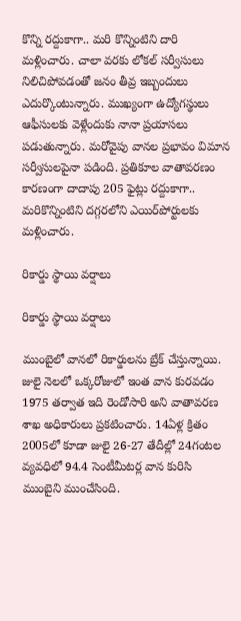కొన్ని రద్దుకాగా.. మరి కొన్నింటిని దారి మళ్లించారు. చాలా వరకు లోకల్ సర్వీసులు నిలిచిపోవడంతో జనం తీవ్ర ఇబ్బందులు ఎదుర్కొంటున్నారు. ముఖ్యంగా ఉద్యోగస్థులు ఆఫీసులకు వెళ్లేందుకు నానా ప్రయాసలు పడుతున్నారు. మరోవైపు వానల ప్రభావం విమాన సర్వీసులపైనా పడింది. ప్రతికూల వాతావరణం కారణంగా దాదాపు 205 ఫైట్లు రద్దుకాగా.. మరికొన్నింటిని దగ్గరలోని ఎయిర్‌పోర్టులకు మళ్లించారు.

రికార్డు స్థాయి వర్షాలు

రికార్డు స్థాయి వర్షాలు

ముంబైలో వానలో రికార్డులను బ్రేక్ చేస్తున్నాయి. జులై నెలలో ఒక్కరోజులో ఇంత వాన కురవడం 1975 తర్వాత ఇది రెండోసారి అని వాతావరణ శాఖ అధికారులు ప్రకటించారు. 14ఏళ్ల క్రితం 2005లో కూడా జులై 26-27 తేదీల్లో 24గంటల వ్యవధిలో 94.4 సెంటీమీటర్ల వాన కురిసి ముంబైని ముంచేసింది.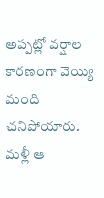అప్పట్లో వర్షాల కారణంగా వెయ్యి మంది చనిపోయారు. మళ్లీ ఆ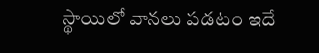స్థాయిలో వానలు పడటం ఇదే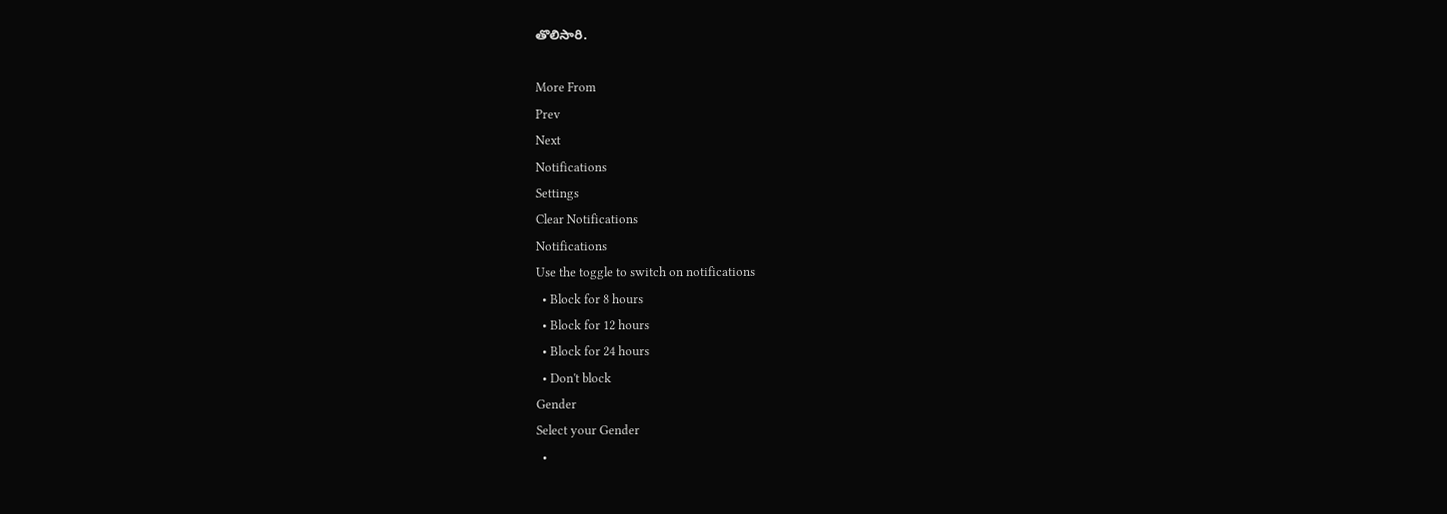తొలిసారి.

More From
Prev
Next
Notifications
Settings
Clear Notifications
Notifications
Use the toggle to switch on notifications
  • Block for 8 hours
  • Block for 12 hours
  • Block for 24 hours
  • Don't block
Gender
Select your Gender
  •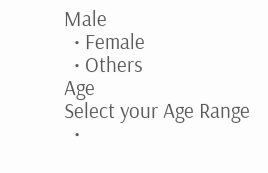Male
  • Female
  • Others
Age
Select your Age Range
  •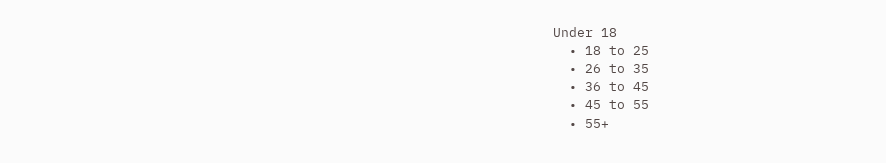Under 18
  • 18 to 25
  • 26 to 35
  • 36 to 45
  • 45 to 55
  • 55+